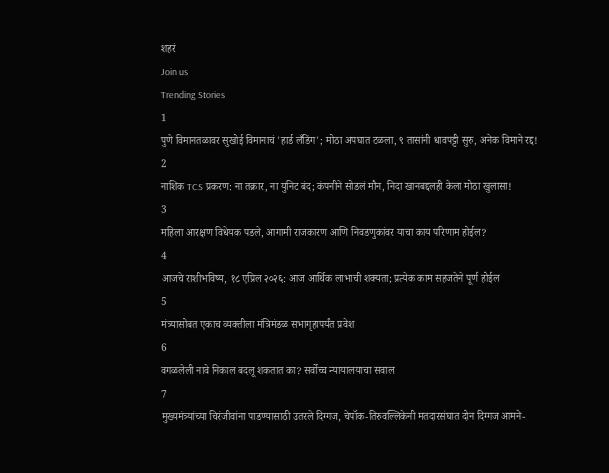शहरं
Join us
Trending Stories
1
पुणे विमानतळावर सुखोई विमानाचं 'हार्ड लँडिंग'; मोठा अपघात टळला, ९ तासांनी धावपट्टी सुरु, अनेक विमाने रद्द!
2
नाशिक TCS प्रकरण: ना तक्रार, ना युनिट बंद; कंपनीने सोडलं मौन, निदा खानबद्दलही केला मोठा खुलासा!
3
महिला आरक्षण विधेयक पडले, आगामी राजकारण आणि निवडणुकांवर याचा काय परिणाम होईल?
4
आजचे राशीभविष्य, १८ एप्रिल २०२६: आज आर्थिक लाभाची शक्यता; प्रत्येक काम सहजतेने पूर्ण होईल
5
मंत्र्यासोबत एकाच व्यक्तीला मंत्रिमंडळ सभागृहापर्यंत प्रवेश
6
वगळलेली नावे निकाल बदलू शकतात का? सर्वोच्च न्यायालयाचा सवाल
7
मुख्यमंत्र्यांच्या चिरंजीवांना पाडण्यासाठी उतरले दिग्गज, चेपॉक-तिरुवल्लिकेनी मतदारसंघात दोन दिग्गज आमने-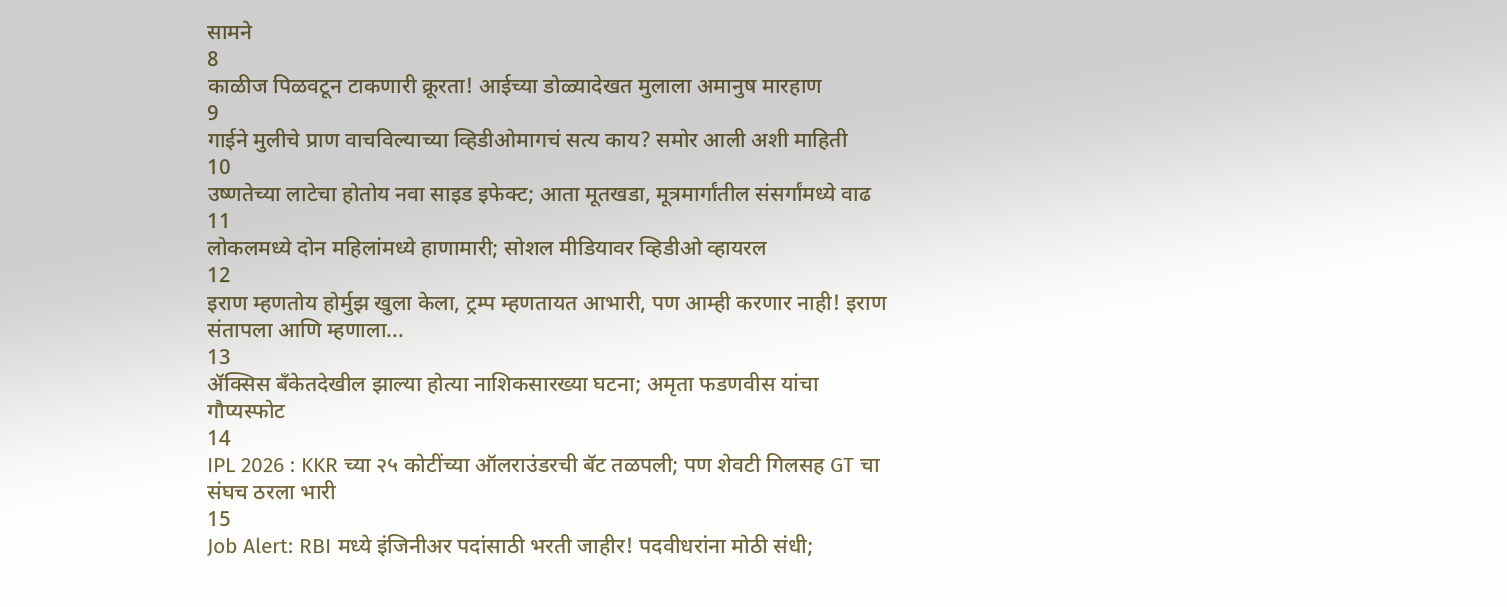सामने
8
काळीज पिळवटून टाकणारी क्रूरता! आईच्या डोळ्यादेखत मुलाला अमानुष मारहाण
9
गाईने मुलीचे प्राण वाचविल्याच्या व्हिडीओमागचं सत्य काय? समोर आली अशी माहिती
10
उष्णतेच्या लाटेचा होतोय नवा साइड इफेक्ट; आता मूतखडा, मूत्रमार्गांतील संसर्गांमध्ये वाढ
11
लोकलमध्ये दोन महिलांमध्ये हाणामारी; सोशल मीडियावर व्हिडीओ व्हायरल
12
इराण म्हणतोय होर्मुझ खुला केला, ट्रम्प म्हणतायत आभारी, पण आम्ही करणार नाही! इराण संतापला आणि म्हणाला...
13
ॲक्सिस बँकेतदेखील झाल्या होत्या नाशिकसारख्या घटना; अमृता फडणवीस यांचा गौप्यस्फोट
14
IPL 2026 : KKR च्या २५ कोटींच्या ऑलराउंडरची बॅट तळपली; पण शेवटी गिलसह GT चा संघच ठरला भारी
15
Job Alert: RBI मध्ये इंजिनीअर पदांसाठी भरती जाहीर! पदवीधरांना मोठी संधी;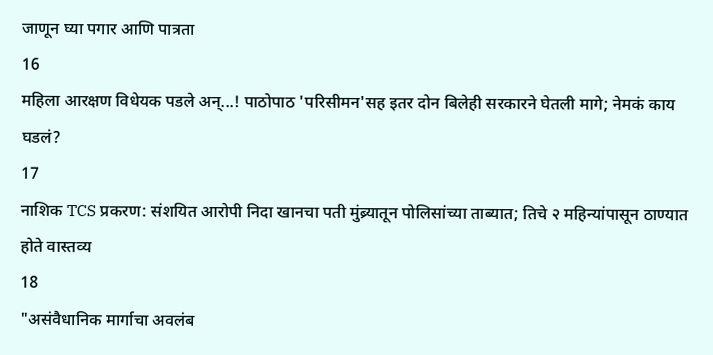जाणून घ्या पगार आणि पात्रता
16
महिला आरक्षण विधेयक पडले अन्...! पाठोपाठ 'परिसीमन'सह इतर दोन बिलेही सरकारने घेतली मागे; नेमकं काय घडलं?
17
नाशिक TCS प्रकरण: संशयित आरोपी निदा खानचा पती मुंब्र्यातून पोलिसांच्या ताब्यात; तिचे २ महिन्यांपासून ठाण्यात होते वास्तव्य
18
"असंवैधानिक मार्गाचा अवलंब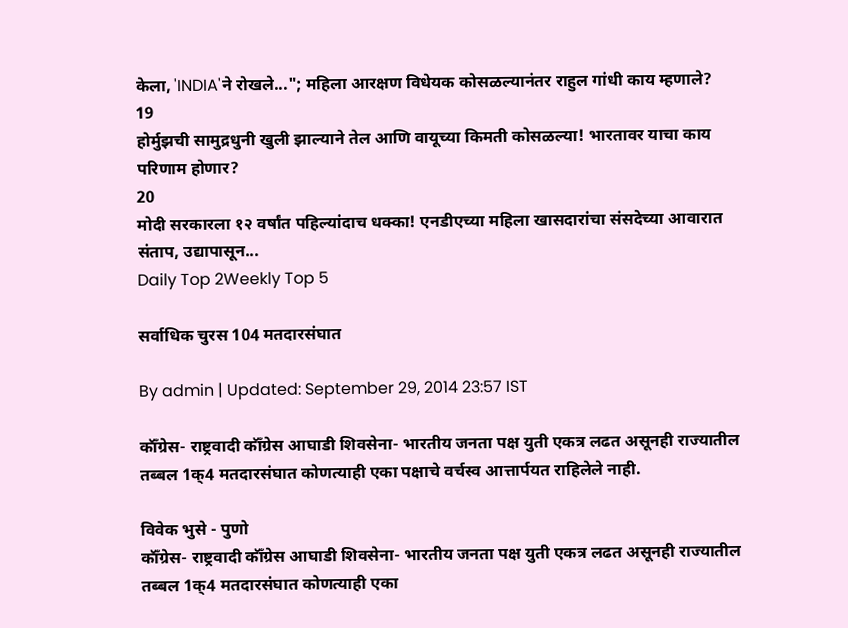केला, 'INDIA'ने रोखले..."; महिला आरक्षण विधेयक कोसळल्यानंतर राहुल गांधी काय म्हणाले?
19
होर्मुझची सामुद्रधुनी खुली झाल्याने तेल आणि वायूच्या किमती कोसळल्या! भारतावर याचा काय परिणाम होणार?
20
मोदी सरकारला १२ वर्षांत पहिल्यांदाच धक्का! एनडीएच्या महिला खासदारांचा संसदेच्या आवारात संताप, उद्यापासून...
Daily Top 2Weekly Top 5

सर्वाधिक चुरस 104 मतदारसंघात

By admin | Updated: September 29, 2014 23:57 IST

कॉँग्रेस- राष्ट्रवादी कॉँग्रेस आघाडी शिवसेना- भारतीय जनता पक्ष युती एकत्र लढत असूनही राज्यातील तब्बल 1क्4 मतदारसंघात कोणत्याही एका पक्षाचे वर्चस्व आत्तार्पयत राहिलेले नाही.

विवेक भुसे - पुणो
कॉँग्रेस- राष्ट्रवादी कॉँग्रेस आघाडी शिवसेना- भारतीय जनता पक्ष युती एकत्र लढत असूनही राज्यातील तब्बल 1क्4 मतदारसंघात कोणत्याही एका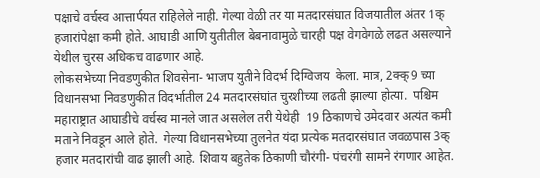पक्षाचे वर्चस्व आत्तार्पयत राहिलेले नाही. गेल्या वेळी तर या मतदारसंघात विजयातील अंतर 1क् हजारांपेक्षा कमी होते. आघाडी आणि युतीतील बेबनावामुळे चारही पक्ष वेगवेगळे लढत असल्याने येथील चुरस अधिकच वाढणार आहे.
लोकसभेच्या निवडणुकीत शिवसेना- भाजप युतीने विदर्भ दिग्विजय  केला. मात्र, 2क्क्9 च्या विधानसभा निवडणुकीत विदर्भातील 24 मतदारसंघांत चुरशीच्या लढती झाल्या होत्या.  पश्चिम महाराष्ट्रात आघाडीचे वर्चस्व मानले जात असलेल तरी येथेही  19 ठिकाणचे उमेदवार अत्यंत कमी मताने निवडून आले होते.  गेल्या विधानसभेच्या तुलनेत यंदा प्रत्येक मतदारसंघात जवळपास 3क् हजार मतदारांची वाढ झाली आहे. शिवाय बहुतेक ठिकाणी चौरंगी- पंचरंगी सामने रंगणार आहेत.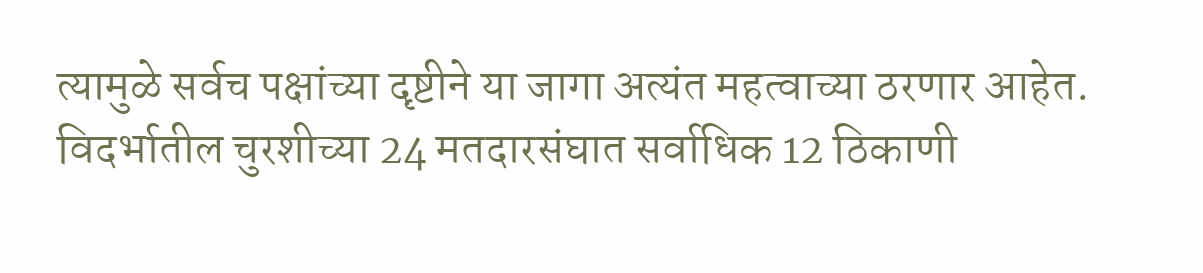त्यामुळे सर्वच पक्षांच्या दृष्टीने या जागा अत्यंत महत्वाच्या ठरणार आहेत.
विदर्भातील चुरशीच्या 24 मतदारसंघात सर्वाधिक 12 ठिकाणी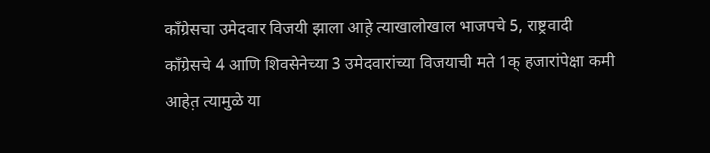काँग्रेसचा उमेदवार विजयी झाला आह़े त्याखालोखाल भाजपचे 5, राष्ट्रवादी काँग्रेसचे 4 आणि शिवसेनेच्या 3 उमेदवारांच्या विजयाची मते 1क् हजारांपेक्षा कमी आहेत़ त्यामुळे या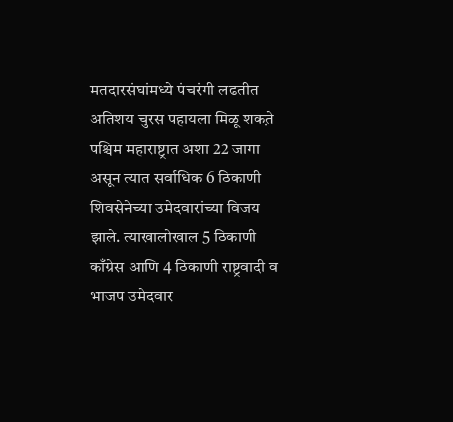मतदारसंघांमध्ये पंचरंगी लढतीत अतिशय चुरस पहायला मिळू शकत़े पश्चिम महाराष्ट्रात अशा 22 जागा असून त्यात सर्वाधिक 6 ठिकाणी शिवसेनेच्या उमेदवारांच्या विजय झाले. त्याखालोखाल 5 ठिकाणी काँग्रेस आणि 4 ठिकाणी राष्ट्रवादी व भाजप उमेदवार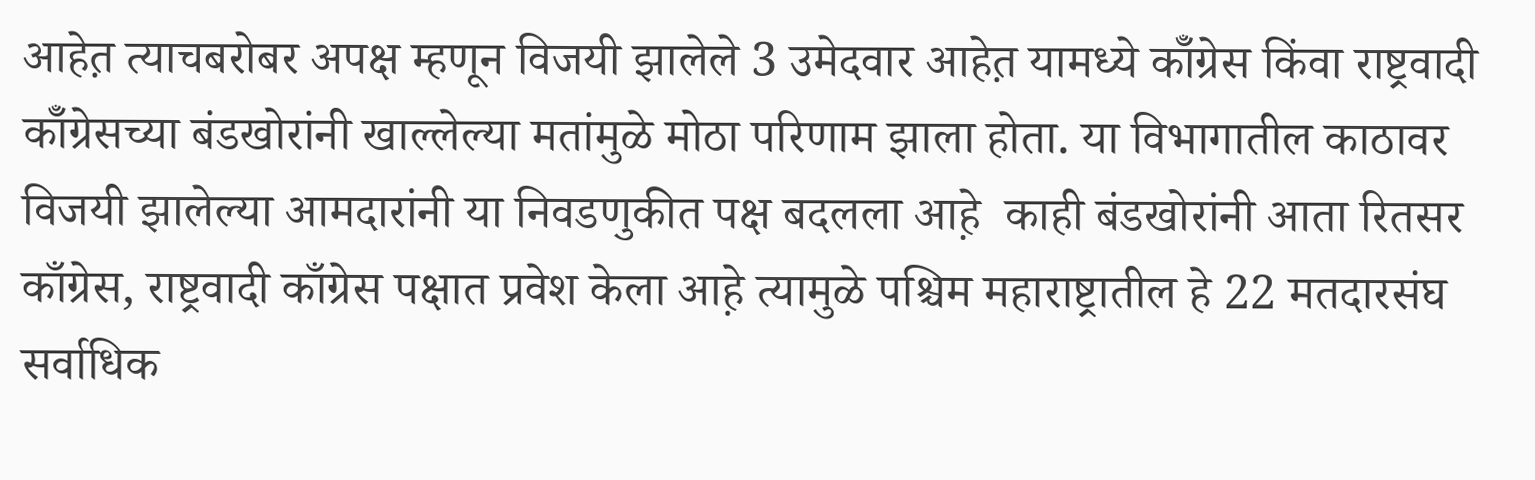आहेत़ त्याचबरोबर अपक्ष म्हणून विजयी झालेले 3 उमेदवार आहेत़ यामध्ये कॉँग्रेस किंवा राष्ट्रवादी कॉँग्रेसच्या बंडखोरांनी खाल्लेल्या मतांमुळे मोठा परिणाम झाला होता. या विभागातील काठावर विजयी झालेल्या आमदारांनी या निवडणुकीत पक्ष बदलला आह़े  काही बंडखोरांनी आता रितसर काँग्रेस, राष्ट्रवादी काँग्रेस पक्षात प्रवेश केला आह़े त्यामुळे पश्चिम महाराष्ट्रातील हे 22 मतदारसंघ सर्वाधिक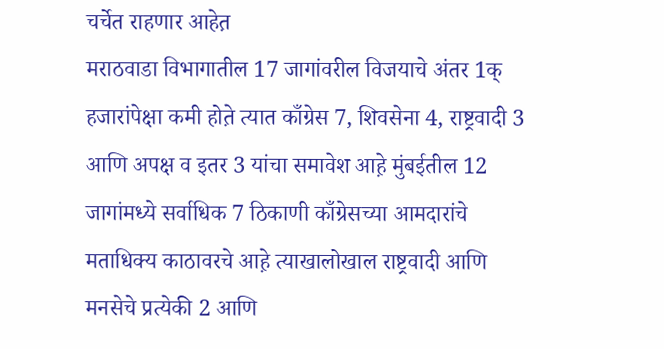चर्चेत राहणार आहेत़
मराठवाडा विभागातील 17 जागांवरील विजयाचे अंतर 1क् हजारांपेक्षा कमी होत़े त्यात काँग्रेस 7, शिवसेना 4, राष्ट्रवादी 3 आणि अपक्ष व इतर 3 यांचा समावेश आह़े मुंबईतील 12 जागांमध्ये सर्वाधिक 7 ठिकाणी काँग्रेसच्या आमदारांचे मताधिक्य काठावरचे आह़े त्याखालोखाल राष्ट्रवादी आणि मनसेचे प्रत्येकी 2 आणि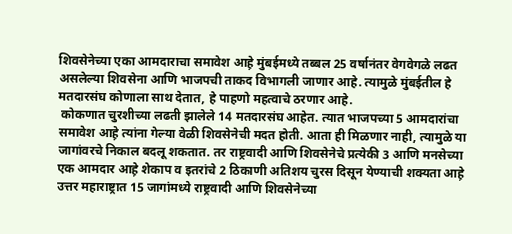शिवसेनेच्या एका आमदाराचा समावेश आह़े मुंबईमध्ये तब्बल 25 वर्षानंतर वेगवेगळे लढत असलेल्या शिवसेना आणि भाजपची ताकद विभागली जाणार आहे. त्यामुळे मुंबईतील हे मतदारसंघ कोणाला साथ देतात, हे पाहणो महत्वाचे ठरणार आहे.
 कोकणात चुरशीच्या लढती झालेले 14 मतदारसंघ आहेत. त्यात भाजपच्या 5 आमदारांचा समावेश आह़े त्यांना गेल्या वेळी शिवसेनेची मदत होती. आता ही मिळणार नाही, त्यामुळे या जागांवरचे निकाल बदलू शकतात. तर राष्ट्रवादी आणि शिवसेनेचे प्रत्येकी 3 आणि मनसेच्या एक आमदार आह़े शेकाप व इतरांचे 2 ठिकाणी अतिशय चुरस दिसून येण्याची शक्यता आह़े
उत्तर महाराष्ट्रात 15 जागांमध्ये राष्ट्रवादी आणि शिवसेनेच्या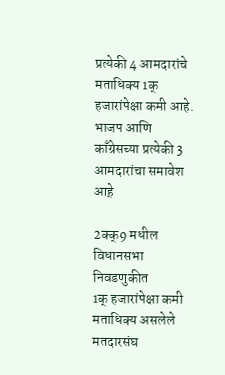प्रत्येकी 4 आमदारांचे मताधिक्य 1क् हजारांपेक्षा कमी आहे.  भाजप आणि काँग्रेसच्या प्रत्येकी 3 आमदारांचा समावेश आह़े

2क्क्9 मधील विधानसभा निवडणुकीत
1क् हजारांपेक्षा कमी मताधिक्य असलेले मतदारसंघ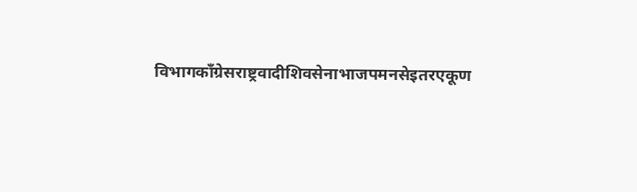विभागकाँग्रेसराष्ट्रवादीशिवसेनाभाजपमनसेइतरएकूण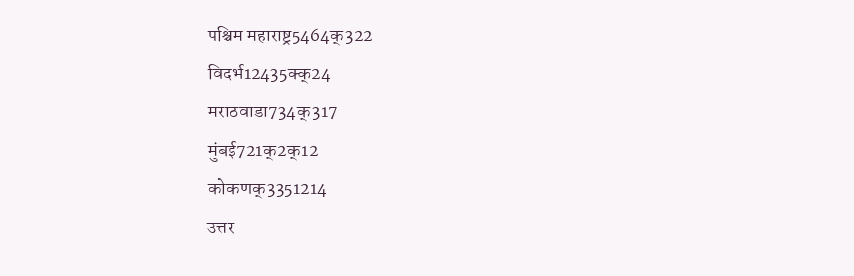पश्चिम महाराष्ट्र5464क्322
विदर्भ12435क्क्24
मराठवाडा734क्317
मुंबई721क्2क्12
कोकणक्3351214
उत्तर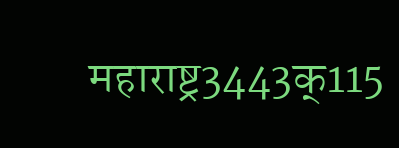महाराष्ट्र3443क्115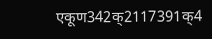एकूण342क्2117391क्4